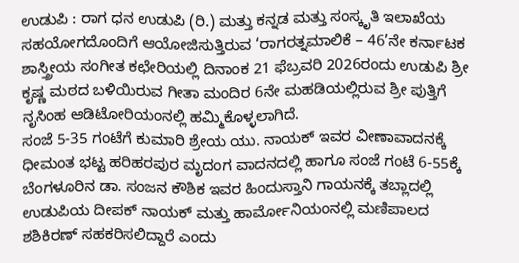ಉಡುಪಿ : ರಾಗ ಧನ ಉಡುಪಿ (ರಿ.) ಮತ್ತು ಕನ್ನಡ ಮತ್ತು ಸಂಸ್ಕೃತಿ ಇಲಾಖೆಯ ಸಹಯೋಗದೊಂದಿಗೆ ಆಯೋಜಿಸುತ್ತಿರುವ ‘ರಾಗರತ್ನಮಾಲಿಕೆ – 46’ನೇ ಕರ್ನಾಟಕ ಶಾಸ್ತ್ರೀಯ ಸಂಗೀತ ಕಛೇರಿಯಲ್ಲಿ ದಿನಾಂಕ 21 ಫೆಬ್ರವರಿ 2026ರಂದು ಉಡುಪಿ ಶ್ರೀ ಕೃಷ್ಣ ಮಠದ ಬಳಿಯಿರುವ ಗೀತಾ ಮಂದಿರ 6ನೇ ಮಹಡಿಯಲ್ಲಿರುವ ಶ್ರೀ ಪುತ್ತಿಗೆ ನೃಸಿಂಹ ಆಡಿಟೋರಿಯಂನಲ್ಲಿ ಹಮ್ಮಿಕೊಳ್ಳಲಾಗಿದೆ.
ಸಂಜೆ 5-35 ಗಂಟೆಗೆ ಕುಮಾರಿ ಶ್ರೇಯ ಯು. ನಾಯಕ್ ಇವರ ವೀಣಾವಾದನಕ್ಕೆ ಧೀಮಂತ ಭಟ್ಟ ಹರಿಹರಪುರ ಮೃದಂಗ ವಾದನದಲ್ಲಿ ಹಾಗೂ ಸಂಜೆ ಗಂಟೆ 6-55ಕ್ಕೆ ಬೆಂಗಳೂರಿನ ಡಾ. ಸಂಜನ ಕೌಶಿಕ ಇವರ ಹಿಂದುಸ್ತಾನಿ ಗಾಯನಕ್ಕೆ ತಬ್ಲಾದಲ್ಲಿ ಉಡುಪಿಯ ದೀಪಕ್ ನಾಯಕ್ ಮತ್ತು ಹಾರ್ಮೋನಿಯಂನಲ್ಲಿ ಮಣಿಪಾಲದ ಶಶಿಕಿರಣ್ ಸಹಕರಿಸಲಿದ್ದಾರೆ ಎಂದು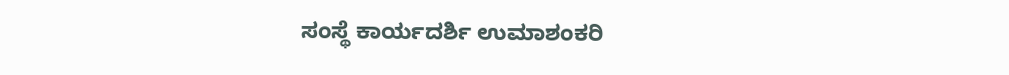ಸಂಸ್ಥೆ ಕಾರ್ಯದರ್ಶಿ ಉಮಾಶಂಕರಿ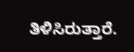ತಿಳಿಸಿರುತ್ತಾರೆ.